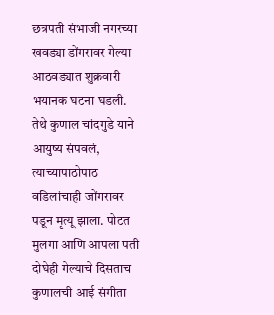छत्रपती संभाजी नगरच्या खवड्या डोंगरावर गेल्या आठवड्यात शुक्रवारी भयानक घटना घडली. तेथे कुणाल चांदगुडे याने आयुष्य संपवलं, त्याच्यापाठोपाठ वडिलांचाही जोंगरावर पडून मृत्यू झाला. पोटत मुलगा आणि आपला पती दोघेही गेल्याचे दिसताच कुणालची आई संगीता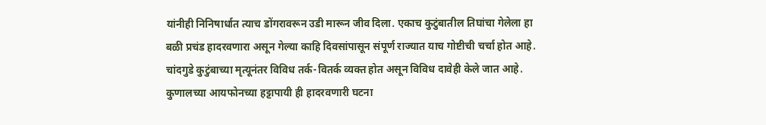यांनीही निनिषार्धात त्याच डोंगरावरून उडी मारून जीव दिला. एकाच कुटुंबातील तिघांचा गेलेला हा बळी प्रचंड हादरवणारा असून गेल्या काहि दिवसांपासून संपूर्ण राज्यात याच गोष्टीची चर्चा होत आहे. चांदगुडे कुटुंबाच्या मृत्यूनंतर विविध तर्क-वितर्क व्यक्त होत असून विविध दावेही केले जात आहे. कुणालच्या आयफोनच्या हट्टापायी ही हादरवणारी घटना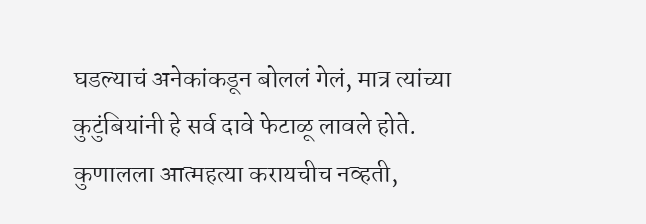घडल्याचं अनेकांकडून बोललं गेलं, मात्र त्यांच्या कुटुंबियांनी हे सर्व दावे फेटाळू लावले होते.
कुणालला आत्महत्या करायचीच नव्हती,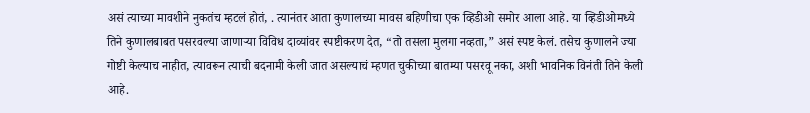असं त्याच्या मावशीने नुकतंच म्हटलं होतं, . त्यानंतर आता कुणालच्या मावस बहिणीचा एक व्हिडीओ समोर आला आहे. या व्हिडीओमध्ये तिने कुणालबाबत पसरवल्या जाणाऱ्या विविध दाव्यांवर स्पष्टीकरण देत, “तो तसला मुलगा नव्हता,” असं स्पष्ट केलं. तसेच कुणालने ज्या गोष्टी केल्याच नाहीत, त्यावरून त्याची बदनामी केली जात असल्याचं म्हणत चुकीच्या बातम्या पसरवू नका, अशी भावनिक विनंती तिने केली आहे.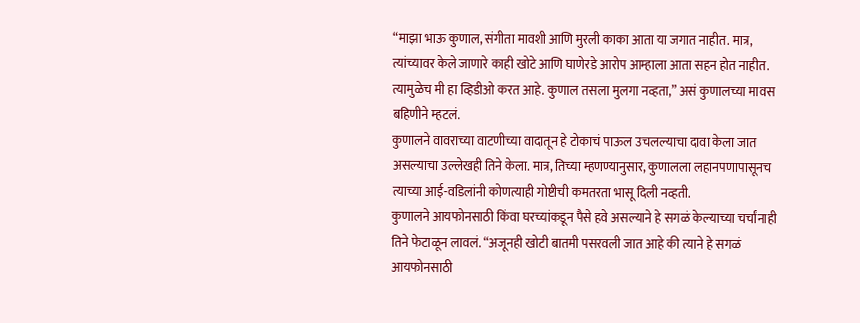“माझा भाऊ कुणाल, संगीता मावशी आणि मुरली काका आता या जगात नाहीत. मात्र, त्यांच्यावर केले जाणारे काही खोटे आणि घाणेरडे आरोप आम्हाला आता सहन होत नाहीत. त्यामुळेच मी हा व्हिडीओ करत आहे. कुणाल तसला मुलगा नव्हता,” असं कुणालच्या मावस बहिणीने म्हटलं.
कुणालने वावराच्या वाटणीच्या वादातून हे टोकाचं पाऊल उचलल्याचा दावा केला जात असल्याचा उल्लेखही तिने केला. मात्र, तिच्या म्हणण्यानुसार, कुणालला लहानपणापासूनच त्याच्या आई-वडिलांनी कोणत्याही गोष्टीची कमतरता भासू दिली नव्हती.
कुणालने आयफोनसाठी किंवा घरच्यांकडून पैसे हवे असल्याने हे सगळं केल्याच्या चर्चांनाही तिने फेटाळून लावलं. “अजूनही खोटी बातमी पसरवली जात आहे की त्याने हे सगळं आयफोनसाठी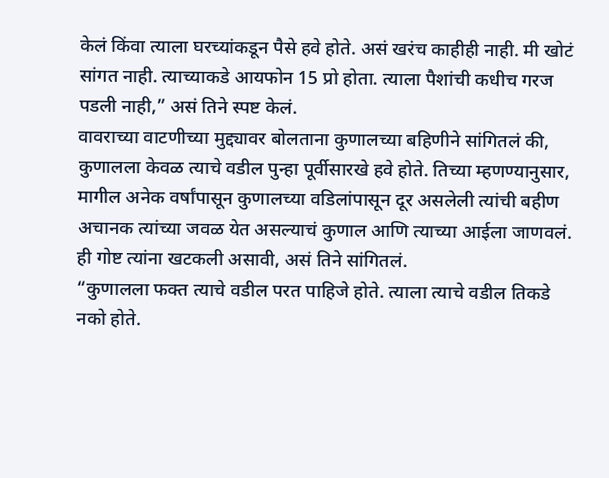केलं किंवा त्याला घरच्यांकडून पैसे हवे होते. असं खरंच काहीही नाही. मी खोटं सांगत नाही. त्याच्याकडे आयफोन 15 प्रो होता. त्याला पैशांची कधीच गरज पडली नाही,” असं तिने स्पष्ट केलं.
वावराच्या वाटणीच्या मुद्द्यावर बोलताना कुणालच्या बहिणीने सांगितलं की, कुणालला केवळ त्याचे वडील पुन्हा पूर्वीसारखे हवे होते. तिच्या म्हणण्यानुसार, मागील अनेक वर्षांपासून कुणालच्या वडिलांपासून दूर असलेली त्यांची बहीण अचानक त्यांच्या जवळ येत असल्याचं कुणाल आणि त्याच्या आईला जाणवलं. ही गोष्ट त्यांना खटकली असावी, असं तिने सांगितलं.
“कुणालला फक्त त्याचे वडील परत पाहिजे होते. त्याला त्याचे वडील तिकडे नको होते.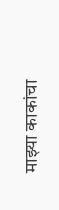माझ्या काकांचा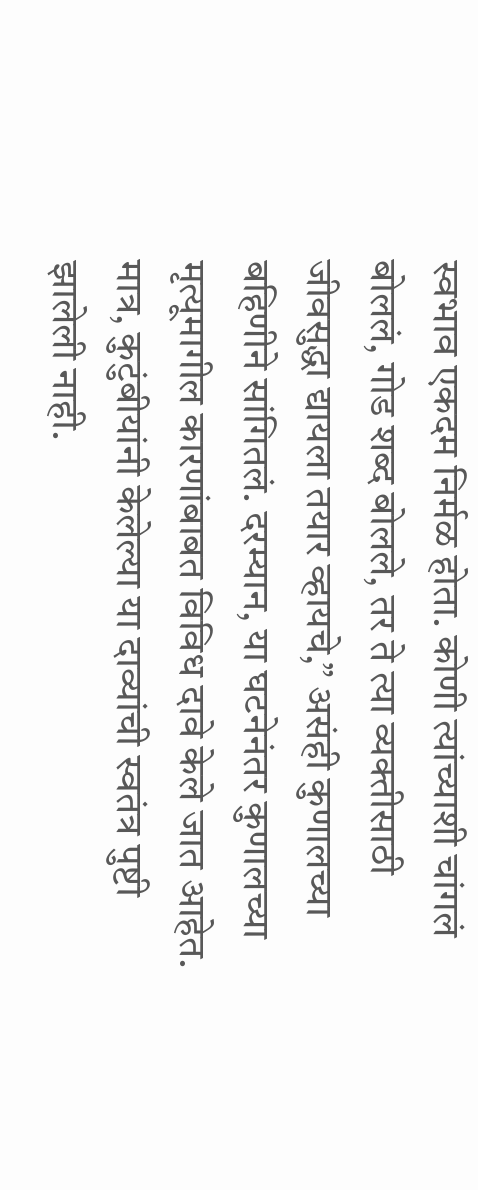स्वभाव एकदम निर्मळ होता. कोणी त्यांच्याशी चांगलं बोललं, गोड शब्द बोलले, तर ते त्या व्यक्तीसाठी जीवसुद्धा द्यायला तयार व्हायचे,” असंही कुणालच्या बहिणीने सांगितलं. दरम्यान, या घटनेनंतर कुणालच्या मृत्यूमागील कारणांबाबत विविध दावे केले जात आहेत. मात्र, कुटुंबीयांनी केलेल्या या दाव्यांची स्वतंत्र पुष्टी झालेली नाही.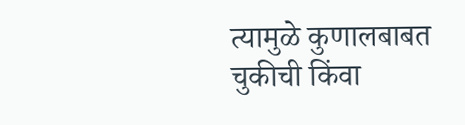त्यामुळे कुणालबाबत चुकीची किंवा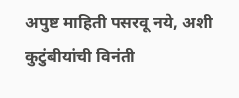अपुष्ट माहिती पसरवू नये, अशी कुटुंबीयांची विनंती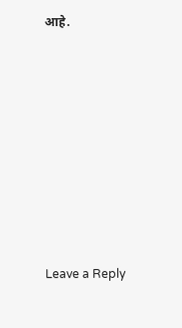आहे.












Leave a Reply